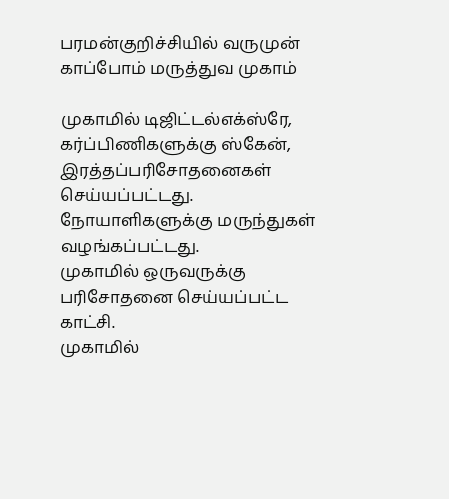பரமன்குறிச்சியில் வருமுன் காப்போம் மருத்துவ முகாம்

முகாமில் டிஜிட்டல்எக்ஸ்ரே, கர்ப்பிணிகளுக்கு ஸ்கேன், இரத்தப்பரிசோதனைகள் செய்யப்பட்டது. நோயாளிகளுக்கு மருந்துகள் வழங்கப்பட்டது.
முகாமில் ஒருவருக்கு  பரிசோதனை செய்யப்பட்ட காட்சி.
முகாமில்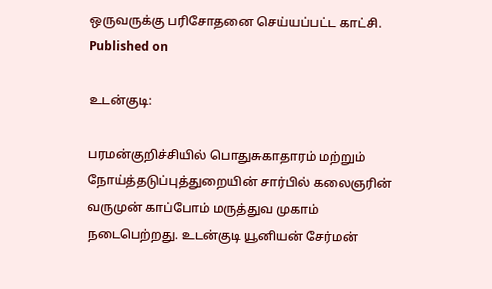ஒருவருக்கு பரிசோதனை செய்யப்பட்ட காட்சி.
Published on

உடன்குடி:

பரமன்குறிச்சியில் பொதுசுகாதாரம் மற்றும் நோய்த்தடுப்புத்துறையின் சார்பில் கலைஞரின் வருமுன் காப்போம் மருத்துவ முகாம் நடைபெற்றது. உடன்குடி யூனியன் சேர்மன்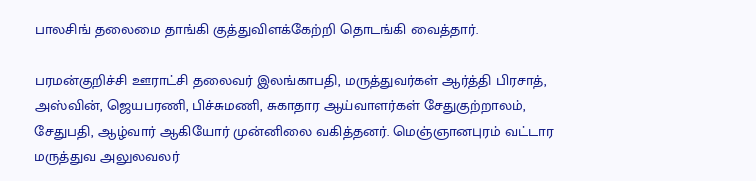பாலசிங் தலைமை தாங்கி குத்துவிளக்கேற்றி தொடங்கி வைத்தார்.

பரமன்குறிச்சி ஊராட்சி தலைவர் இலங்காபதி, மருத்துவர்கள் ஆர்த்தி பிரசாத், அஸ்வின், ஜெயபரணி, பிச்சுமணி, சுகாதார ஆய்வாளர்கள் சேதுகுற்றாலம், சேதுபதி, ஆழ்வார் ஆகியோர் முன்னிலை வகித்தனர். மெஞ்ஞானபுரம் வட்டார மருத்துவ அலுலவலர்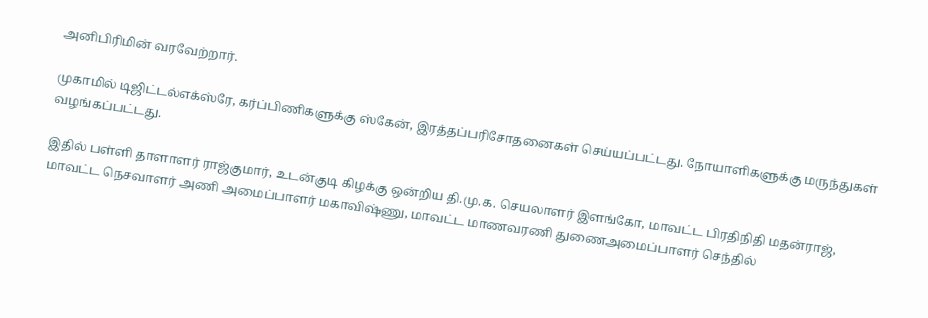அனிபிரிமின் வரவேற்றார்.

முகாமில் டிஜிட்டல்எக்ஸ்ரே, கர்ப்பிணிகளுக்கு ஸ்கேன், இரத்தப்பரிசோதனைகள் செய்யப்பட்டது. நோயாளிகளுக்கு மருந்துகள் வழங்கப்பட்டது.

இதில் பள்ளி தாளாளர் ராஜ்குமார், உடன்குடி கிழக்கு ஒன்றிய தி.மு.க. செயலாளர் இளங்கோ, மாவட்ட பிரதிநிதி மதன்ராஜ், மாவட்ட நெசவாளர் அணி அமைப்பாளர் மகாவிஷ்ணு, மாவட்ட மாணவரணி துணைஅமைப்பாளர் செந்தில்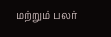மற்றும் பலர்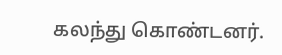கலந்து கொண்டனர்.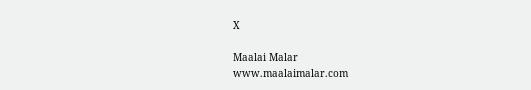X

Maalai Malar
www.maalaimalar.com